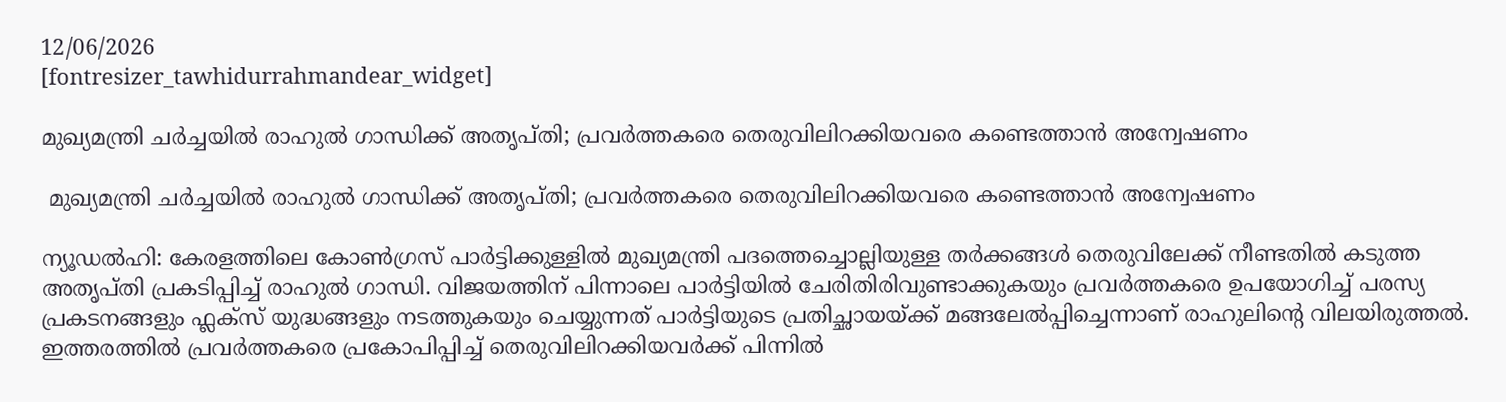12/06/2026
[fontresizer_tawhidurrahmandear_widget]

മുഖ്യമന്ത്രി ചർച്ചയിൽ രാഹുൽ ഗാന്ധിക്ക് അതൃപ്‌തി; പ്രവർത്തകരെ തെരുവിലിറക്കിയവരെ കണ്ടെത്താൻ അന്വേഷണം

 മുഖ്യമന്ത്രി ചർച്ചയിൽ രാഹുൽ ഗാന്ധിക്ക് അതൃപ്‌തി; പ്രവർത്തകരെ തെരുവിലിറക്കിയവരെ കണ്ടെത്താൻ അന്വേഷണം

ന്യൂഡൽഹി: കേരളത്തിലെ കോൺഗ്രസ് പാർട്ടിക്കുള്ളിൽ മുഖ്യമന്ത്രി പദത്തെച്ചൊല്ലിയുള്ള തർക്കങ്ങൾ തെരുവിലേക്ക് നീണ്ടതിൽ കടുത്ത അതൃപ്തി പ്രകടിപ്പിച്ച് രാഹുൽ ഗാന്ധി. വിജയത്തിന് പിന്നാലെ പാർട്ടിയിൽ ചേരിതിരിവുണ്ടാക്കുകയും പ്രവർത്തകരെ ഉപയോഗിച്ച് പരസ്യ പ്രകടനങ്ങളും ഫ്ലക്സ് യുദ്ധങ്ങളും നടത്തുകയും ചെയ്യുന്നത് പാർട്ടിയുടെ പ്രതിച്ഛായയ്ക്ക് മങ്ങലേൽപ്പിച്ചെന്നാണ് രാഹുലിന്റെ വിലയിരുത്തൽ. ഇത്തരത്തിൽ പ്രവർത്തകരെ പ്രകോപിപ്പിച്ച് തെരുവിലിറക്കിയവർക്ക് പിന്നിൽ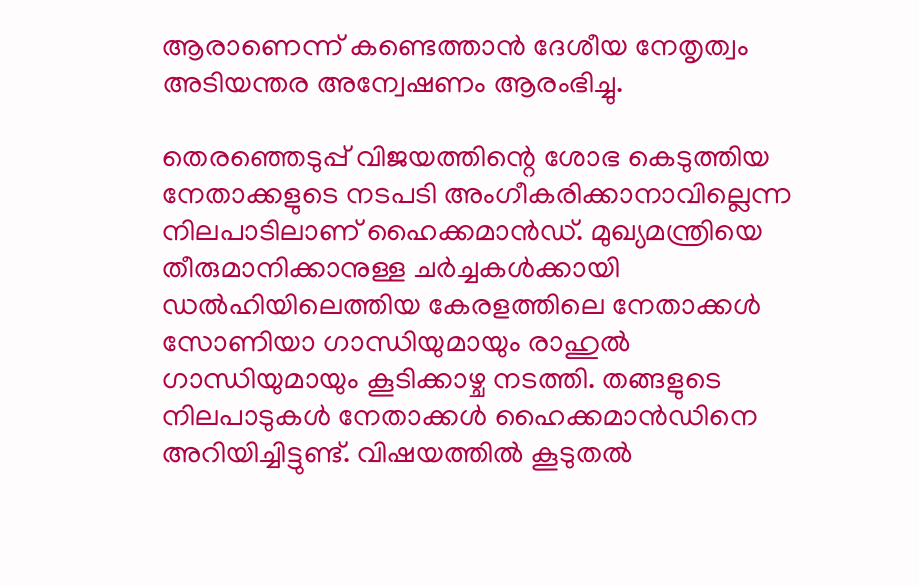ആരാണെന്ന് കണ്ടെത്താൻ ദേശീയ നേതൃത്വം അടിയന്തര അന്വേഷണം ആരംഭിച്ചു.

തെരഞ്ഞെടുപ്പ് വിജയത്തിന്റെ ശോഭ കെടുത്തിയ നേതാക്കളുടെ നടപടി അംഗീകരിക്കാനാവില്ലെന്ന നിലപാടിലാണ് ഹൈക്കമാൻഡ്. മുഖ്യമന്ത്രിയെ തീരുമാനിക്കാനുള്ള ചർച്ചകൾക്കായി ഡൽഹിയിലെത്തിയ കേരളത്തിലെ നേതാക്കൾ സോണിയാ ഗാന്ധിയുമായും രാഹുൽ ഗാന്ധിയുമായും കൂടിക്കാഴ്ച നടത്തി. തങ്ങളുടെ നിലപാടുകൾ നേതാക്കൾ ഹൈക്കമാൻഡിനെ അറിയിച്ചിട്ടുണ്ട്. വിഷയത്തിൽ കൂടുതൽ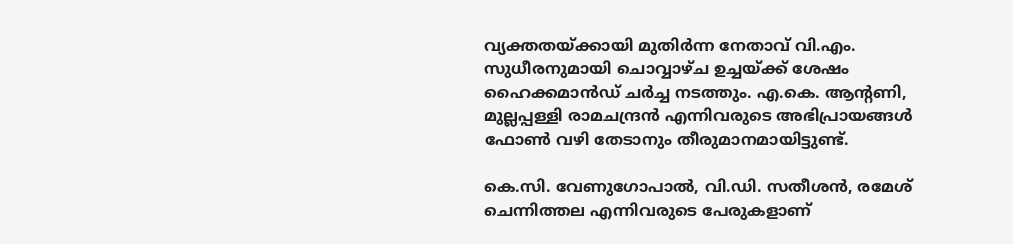വ്യക്തതയ്ക്കായി മുതിർന്ന നേതാവ് വി.എം. സുധീരനുമായി ചൊവ്വാഴ്ച ഉച്ചയ്ക്ക് ശേഷം ഹൈക്കമാൻഡ് ചർച്ച നടത്തും. എ.കെ. ആന്റണി, മുല്ലപ്പള്ളി രാമചന്ദ്രൻ എന്നിവരുടെ അഭിപ്രായങ്ങൾ ഫോൺ വഴി തേടാനും തീരുമാനമായിട്ടുണ്ട്.

കെ.സി. വേണുഗോപാൽ, വി.ഡി. സതീശൻ, രമേശ് ചെന്നിത്തല എന്നിവരുടെ പേരുകളാണ്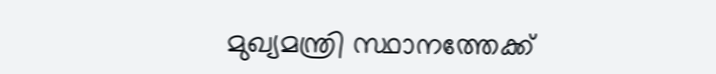മുഖ്യമന്ത്രി സ്ഥാനത്തേക്ക്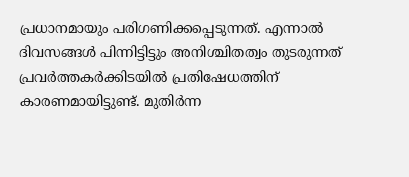പ്രധാനമായും പരിഗണിക്കപ്പെടുന്നത്. എന്നാൽ ദിവസങ്ങൾ പിന്നിട്ടിട്ടും അനിശ്ചിതത്വം തുടരുന്നത് പ്രവർത്തകർക്കിടയിൽ പ്രതിഷേധത്തിന് കാരണമായിട്ടുണ്ട്. മുതിർന്ന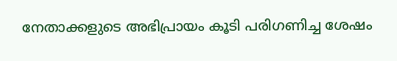നേതാക്കളുടെ അഭിപ്രായം കൂടി പരിഗണിച്ച ശേഷം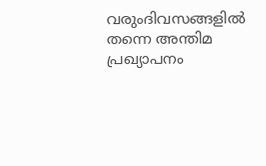വരുംദിവസങ്ങളിൽ തന്നെ അന്തിമ പ്രഖ്യാപനം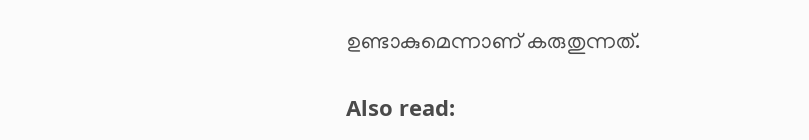ഉണ്ടാകുമെന്നാണ് കരുതുന്നത്.

Also read: